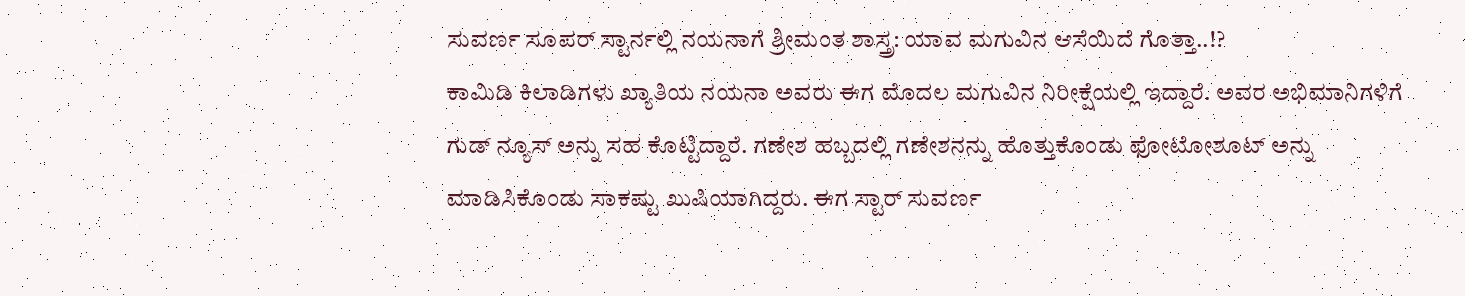ಸುವರ್ಣ ಸೂಪರ್ ಸ್ಟಾರ್ನಲ್ಲಿ ನಯನಾಗೆ ಶ್ರೀಮಂತ ಶಾಸ್ತ್ರ: ಯಾವ ಮಗುವಿನ ಆಸೆಯಿದೆ ಗೊತ್ತಾ..!?
ಕಾಮಿಡಿ ಕಿಲಾಡಿಗಳು ಖ್ಯಾತಿಯ ನಯನಾ ಅವರು ಈಗ ಮೊದಲ ಮಗುವಿನ ನಿರೀಕ್ಷೆಯಲ್ಲಿ ಇದ್ದಾರೆ. ಅವರ ಅಭಿಮಾನಿಗಳಿಗೆ ಗುಡ್ ನ್ಯೂಸ್ ಅನ್ನು ಸಹ ಕೊಟ್ಟಿದ್ದಾರೆ. ಗಣೇಶ ಹಬ್ಬದಲ್ಲಿ ಗಣೇಶನನ್ನು ಹೊತ್ತುಕೊಂಡು ಫೋಟೋಶೂಟ್ ಅನ್ನು ಮಾಡಿಸಿಕೊಂಡು ಸಾಕಷ್ಟು ಖುಷಿಯಾಗಿದ್ದರು. ಈಗ ಸ್ಟಾರ್ ಸುವರ್ಣ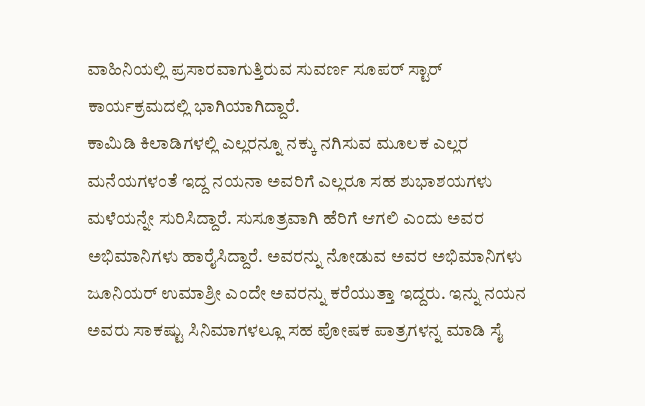ವಾಹಿನಿಯಲ್ಲಿ ಪ್ರಸಾರವಾಗುತ್ತಿರುವ ಸುವರ್ಣ ಸೂಪರ್ ಸ್ಟಾರ್ ಕಾರ್ಯಕ್ರಮದಲ್ಲಿ ಭಾಗಿಯಾಗಿದ್ದಾರೆ.
ಕಾಮಿಡಿ ಕಿಲಾಡಿಗಳಲ್ಲಿ ಎಲ್ಲರನ್ನೂ ನಕ್ಕು ನಗಿಸುವ ಮೂಲಕ ಎಲ್ಲರ ಮನೆಯಗಳಂತೆ ಇದ್ದ ನಯನಾ ಅವರಿಗೆ ಎಲ್ಲರೂ ಸಹ ಶುಭಾಶಯಗಳು ಮಳೆಯನ್ನೇ ಸುರಿಸಿದ್ದಾರೆ. ಸುಸೂತ್ರವಾಗಿ ಹೆರಿಗೆ ಆಗಲಿ ಎಂದು ಅವರ ಅಭಿಮಾನಿಗಳು ಹಾರೈಸಿದ್ದಾರೆ. ಅವರನ್ನು ನೋಡುವ ಅವರ ಅಭಿಮಾನಿಗಳು ಜೂನಿಯರ್ ಉಮಾಶ್ರೀ ಎಂದೇ ಅವರನ್ನು ಕರೆಯುತ್ತಾ ಇದ್ದರು. ಇನ್ನು ನಯನ ಅವರು ಸಾಕಷ್ಟು ಸಿನಿಮಾಗಳಲ್ಲೂ ಸಹ ಪೋಷಕ ಪಾತ್ರಗಳನ್ನ ಮಾಡಿ ಸೈ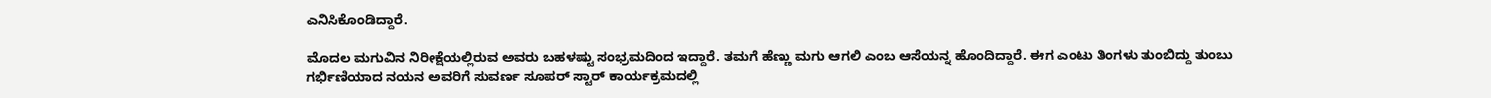ಎನಿಸಿಕೊಂಡಿದ್ದಾರೆ.

ಮೊದಲ ಮಗುವಿನ ನಿರೀಕ್ಷೆಯಲ್ಲಿರುವ ಅವರು ಬಹಳಷ್ಟು ಸಂಭ್ರಮದಿಂದ ಇದ್ದಾರೆ. ತಮಗೆ ಹೆಣ್ಣು ಮಗು ಆಗಲಿ ಎಂಬ ಆಸೆಯನ್ನ ಹೊಂದಿದ್ದಾರೆ. ಈಗ ಎಂಟು ತಿಂಗಳು ತುಂಬಿದ್ದು ತುಂಬು ಗರ್ಭಿಣಿಯಾದ ನಯನ ಅವರಿಗೆ ಸುವರ್ಣ ಸೂಪರ್ ಸ್ಟಾರ್ ಕಾರ್ಯಕ್ರಮದಲ್ಲಿ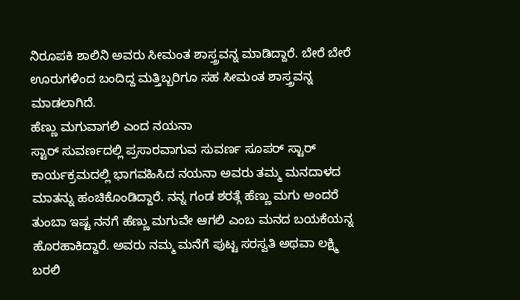ನಿರೂಪಕಿ ಶಾಲಿನಿ ಅವರು ಸೀಮಂತ ಶಾಸ್ತ್ರವನ್ನ ಮಾಡಿದ್ದಾರೆ. ಬೇರೆ ಬೇರೆ ಊರುಗಳಿಂದ ಬಂದಿದ್ದ ಮತ್ತಿಬ್ಬರಿಗೂ ಸಹ ಸೀಮಂತ ಶಾಸ್ತ್ರವನ್ನ ಮಾಡಲಾಗಿದೆ.
ಹೆಣ್ಣು ಮಗುವಾಗಲಿ ಎಂದ ನಯನಾ
ಸ್ಟಾರ್ ಸುವರ್ಣದಲ್ಲಿ ಪ್ರಸಾರವಾಗುವ ಸುವರ್ಣ ಸೂಪರ್ ಸ್ಟಾರ್ ಕಾರ್ಯಕ್ರಮದಲ್ಲಿ ಭಾಗವಹಿಸಿದ ನಯನಾ ಅವರು ತಮ್ಮ ಮನದಾಳದ ಮಾತನ್ನು ಹಂಚಿಕೊಂಡಿದ್ದಾರೆ. ನನ್ನ ಗಂಡ ಶರತ್ಗೆ ಹೆಣ್ಣು ಮಗು ಅಂದರೆ ತುಂಬಾ ಇಷ್ಟ ನನಗೆ ಹೆಣ್ಣು ಮಗುವೇ ಆಗಲಿ ಎಂಬ ಮನದ ಬಯಕೆಯನ್ನ ಹೊರಹಾಕಿದ್ದಾರೆ. ಅವರು ನಮ್ಮ ಮನೆಗೆ ಪುಟ್ಟ ಸರಸ್ವತಿ ಅಥವಾ ಲಕ್ಷ್ಮಿ ಬರಲಿ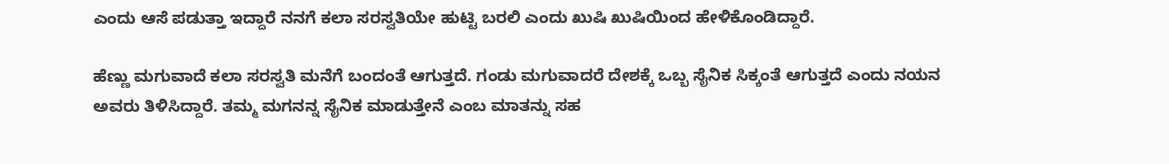ಎಂದು ಆಸೆ ಪಡುತ್ತಾ ಇದ್ದಾರೆ ನನಗೆ ಕಲಾ ಸರಸ್ವತಿಯೇ ಹುಟ್ಟಿ ಬರಲಿ ಎಂದು ಖುಷಿ ಖುಷಿಯಿಂದ ಹೇಳಿಕೊಂಡಿದ್ದಾರೆ.

ಹೆಣ್ಣು ಮಗುವಾದೆ ಕಲಾ ಸರಸ್ವತಿ ಮನೆಗೆ ಬಂದಂತೆ ಆಗುತ್ತದೆ. ಗಂಡು ಮಗುವಾದರೆ ದೇಶಕ್ಕೆ ಒಬ್ಬ ಸೈನಿಕ ಸಿಕ್ಕಂತೆ ಆಗುತ್ತದೆ ಎಂದು ನಯನ ಅವರು ತಿಳಿಸಿದ್ದಾರೆ. ತಮ್ಮ ಮಗನನ್ನ ಸೈನಿಕ ಮಾಡುತ್ತೇನೆ ಎಂಬ ಮಾತನ್ನು ಸಹ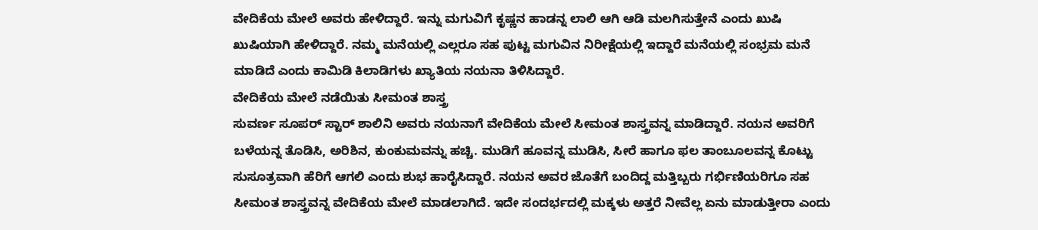ವೇದಿಕೆಯ ಮೇಲೆ ಅವರು ಹೇಳಿದ್ದಾರೆ. ಇನ್ನು ಮಗುವಿಗೆ ಕೃಷ್ಣನ ಹಾಡನ್ನ ಲಾಲಿ ಆಗಿ ಆಡಿ ಮಲಗಿಸುತ್ತೇನೆ ಎಂದು ಖುಷಿ ಖುಷಿಯಾಗಿ ಹೇಳಿದ್ದಾರೆ. ನಮ್ಮ ಮನೆಯಲ್ಲಿ ಎಲ್ಲರೂ ಸಹ ಪುಟ್ಟ ಮಗುವಿನ ನಿರೀಕ್ಷೆಯಲ್ಲಿ ಇದ್ದಾರೆ ಮನೆಯಲ್ಲಿ ಸಂಭ್ರಮ ಮನೆ ಮಾಡಿದೆ ಎಂದು ಕಾಮಿಡಿ ಕಿಲಾಡಿಗಳು ಖ್ಯಾತಿಯ ನಯನಾ ತಿಳಿಸಿದ್ದಾರೆ.
ವೇದಿಕೆಯ ಮೇಲೆ ನಡೆಯಿತು ಸೀಮಂತ ಶಾಸ್ತ್ರ
ಸುವರ್ಣ ಸೂಪರ್ ಸ್ಟಾರ್ ಶಾಲಿನಿ ಅವರು ನಯನಾಗೆ ವೇದಿಕೆಯ ಮೇಲೆ ಸೀಮಂತ ಶಾಸ್ತ್ರವನ್ನ ಮಾಡಿದ್ದಾರೆ. ನಯನ ಅವರಿಗೆ ಬಳೆಯನ್ನ ತೊಡಿಸಿ, ಅರಿಶಿನ, ಕುಂಕುಮವನ್ನು ಹಚ್ಚಿ. ಮುಡಿಗೆ ಹೂವನ್ನ ಮುಡಿಸಿ, ಸೀರೆ ಹಾಗೂ ಫಲ ತಾಂಬೂಲವನ್ನ ಕೊಟ್ಟು ಸುಸೂತ್ರವಾಗಿ ಹೆರಿಗೆ ಆಗಲಿ ಎಂದು ಶುಭ ಹಾರೈಸಿದ್ದಾರೆ. ನಯನ ಅವರ ಜೊತೆಗೆ ಬಂದಿದ್ದ ಮತ್ತಿಬ್ಬರು ಗರ್ಭಿಣಿಯರಿಗೂ ಸಹ ಸೀಮಂತ ಶಾಸ್ತ್ರವನ್ನ ವೇದಿಕೆಯ ಮೇಲೆ ಮಾಡಲಾಗಿದೆ. ಇದೇ ಸಂದರ್ಭದಲ್ಲಿ ಮಕ್ಕಳು ಅತ್ತರೆ ನೀವೆಲ್ಲ ಏನು ಮಾಡುತ್ತೀರಾ ಎಂದು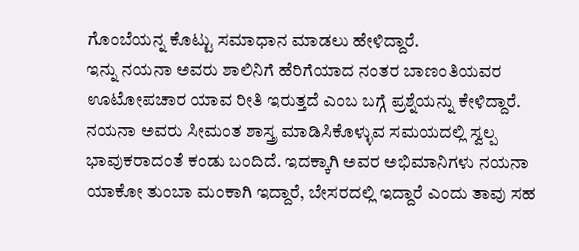ಗೊಂಬೆಯನ್ನ ಕೊಟ್ಟು ಸಮಾಧಾನ ಮಾಡಲು ಹೇಳಿದ್ದಾರೆ.
ಇನ್ನು ನಯನಾ ಅವರು ಶಾಲಿನಿಗೆ ಹೆರಿಗೆಯಾದ ನಂತರ ಬಾಣಂತಿಯವರ ಊಟೋಪಚಾರ ಯಾವ ರೀತಿ ಇರುತ್ತದೆ ಎಂಬ ಬಗ್ಗೆ ಪ್ರಶ್ನೆಯನ್ನು ಕೇಳಿದ್ದಾರೆ. ನಯನಾ ಅವರು ಸೀಮಂತ ಶಾಸ್ತ್ರ ಮಾಡಿಸಿಕೊಳ್ಳುವ ಸಮಯದಲ್ಲಿ ಸ್ವಲ್ಪ ಭಾವುಕರಾದಂತೆ ಕಂಡು ಬಂದಿದೆ. ಇದಕ್ಕಾಗಿ ಅವರ ಅಭಿಮಾನಿಗಳು ನಯನಾ ಯಾಕೋ ತುಂಬಾ ಮಂಕಾಗಿ ಇದ್ದಾರೆ, ಬೇಸರದಲ್ಲಿ ಇದ್ದಾರೆ ಎಂದು ತಾವು ಸಹ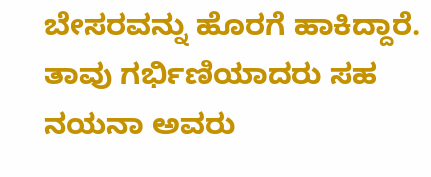ಬೇಸರವನ್ನು ಹೊರಗೆ ಹಾಕಿದ್ದಾರೆ. ತಾವು ಗರ್ಭಿಣಿಯಾದರು ಸಹ ನಯನಾ ಅವರು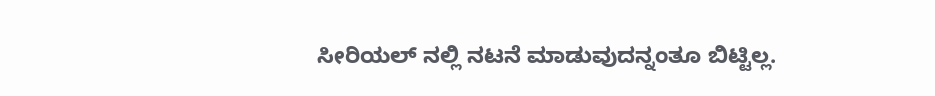ಸೀರಿಯಲ್ ನಲ್ಲಿ ನಟನೆ ಮಾಡುವುದನ್ನಂತೂ ಬಿಟ್ಟಿಲ್ಲ.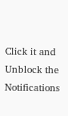Click it and Unblock the Notifications